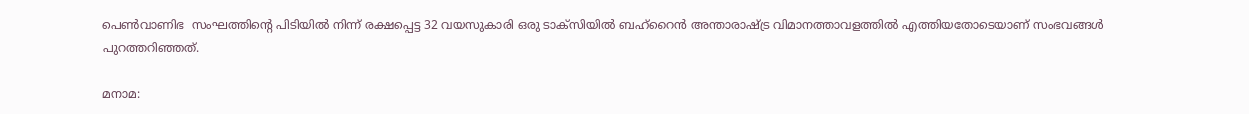പെണ്‍വാണിഭ  സംഘത്തിന്റെ പിടിയില്‍ നിന്ന് രക്ഷപ്പെട്ട 32 വയസുകാരി ഒരു ടാക്സിയില്‍ ബഹ്റൈന്‍ അന്താരാഷ്‍ട്ര വിമാനത്താവളത്തില്‍ എത്തിയതോടെയാണ് സംഭവങ്ങള്‍ പുറത്തറിഞ്ഞത്.

മനാമ: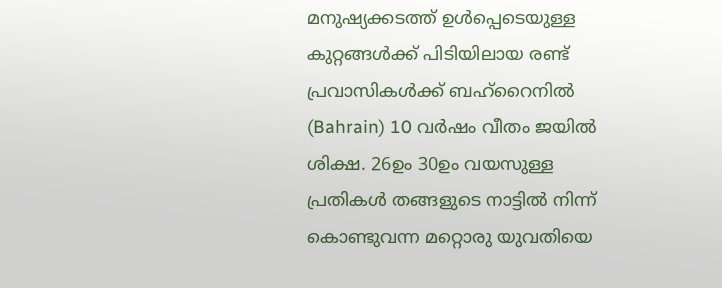മനുഷ്യക്കടത്ത് ഉള്‍പ്പെടെയുള്ള കുറ്റങ്ങള്‍ക്ക് പിടിയിലായ രണ്ട് പ്രവാസികള്‍ക്ക് ബഹ്റൈനില്‍ (Bahrain) 10 വര്‍ഷം വീതം ജയില്‍ ശിക്ഷ. 26ഉം 30ഉം വയസുള്ള പ്രതികള്‍ തങ്ങളുടെ നാട്ടില്‍ നിന്ന് കൊണ്ടുവന്ന മറ്റൊരു യുവതിയെ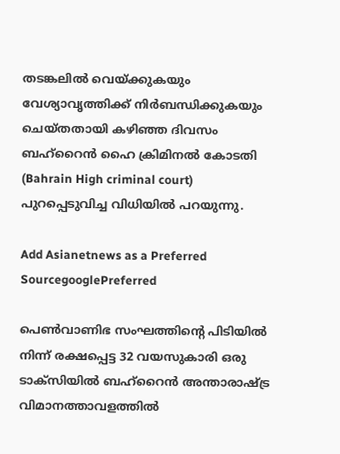തടങ്കലില്‍ വെയ്‍ക്കുകയും വേശ്യാവൃത്തിക്ക് നിര്‍ബന്ധിക്കുകയും ചെയ്‍തതായി കഴിഞ്ഞ ദിവസം ബഹ്റൈന്‍ ഹൈ ക്രിമിനല്‍ കോടതി (Bahrain High criminal court) പുറപ്പെടുവിച്ച വിധിയില്‍ പറയുന്നു.

Add Asianetnews as a Preferred SourcegooglePreferred

പെണ്‍വാണിഭ സംഘത്തിന്റെ പിടിയില്‍ നിന്ന് രക്ഷപ്പെട്ട 32 വയസുകാരി ഒരു ടാക്സിയില്‍ ബഹ്റൈന്‍ അന്താരാഷ്‍ട്ര വിമാനത്താവളത്തില്‍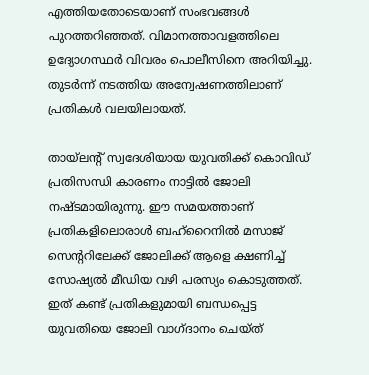എത്തിയതോടെയാണ് സംഭവങ്ങള്‍ പുറത്തറിഞ്ഞത്. വിമാനത്താവളത്തിലെ ഉദ്യോഗസ്ഥര്‍ വിവരം പൊലീസിനെ അറിയിച്ചു. തുടര്‍ന്ന് നടത്തിയ അന്വേഷണത്തിലാണ് പ്രതികള്‍ വലയിലായത്.

തായ്‍ലന്റ് സ്വദേശിയായ യുവതിക്ക് കൊവിഡ് പ്രതിസന്ധി കാരണം നാട്ടില്‍ ജോലി നഷ്‍ടമായിരുന്നു. ഈ സമയത്താണ് പ്രതികളിലൊരാള്‍ ബഹ്റൈനില്‍ മസാജ് സെന്ററിലേക്ക് ജോലിക്ക് ആളെ ക്ഷണിച്ച് സോഷ്യല്‍ മീഡിയ വഴി പരസ്യം കൊടുത്തത്. ഇത് കണ്ട് പ്രതികളുമായി ബന്ധപ്പെട്ട യുവതിയെ ജോലി വാഗ്ദാനം ചെയ്‍ത്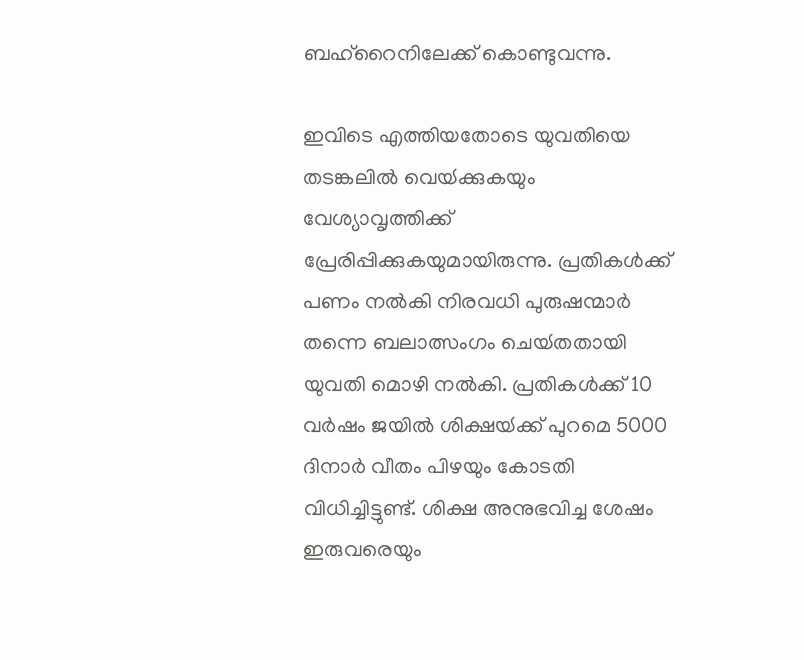ബഹ്റൈനിലേക്ക് കൊണ്ടുവന്നു.

ഇവിടെ എത്തിയതോടെ യുവതിയെ തടങ്കലില്‍ വെയ്‍ക്കുകയും വേശ്യാവൃത്തിക്ക് പ്രേരിപ്പിക്കുകയുമായിരുന്നു. പ്രതികള്‍ക്ക് പണം നല്‍കി നിരവധി പുരുഷന്മാര്‍ തന്നെ ബലാത്സംഗം ചെയ്‍തതായി യുവതി മൊഴി നല്‍കി. പ്രതികള്‍ക്ക് 10 വര്‍ഷം ജയില്‍ ശിക്ഷയ്‍ക്ക് പുറമെ 5000 ദിനാര്‍ വീതം പിഴയും കോടതി വിധിച്ചിട്ടുണ്ട്. ശിക്ഷ അനുഭവിച്ച ശേഷം ഇരുവരെയും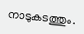നാടുകടത്തും.